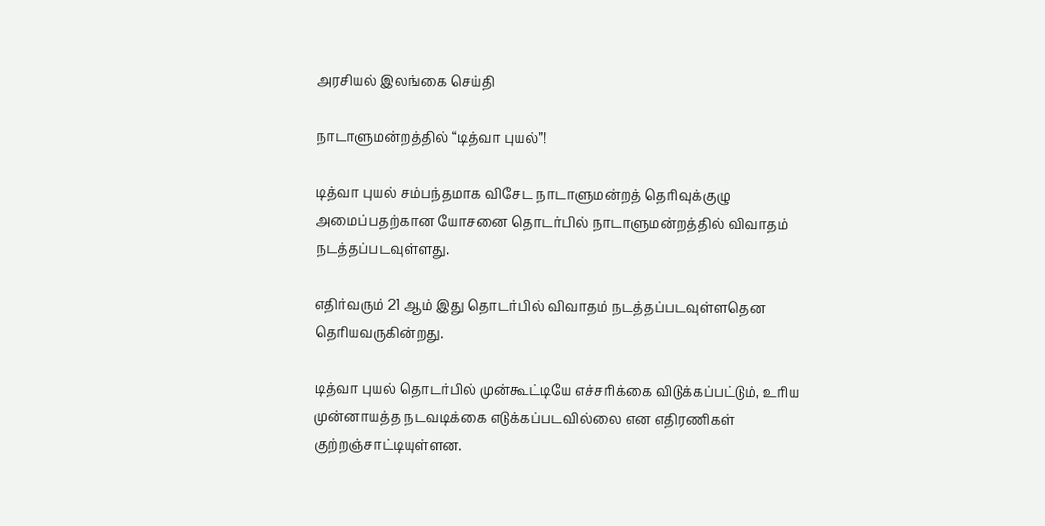அரசியல் இலங்கை செய்தி

நாடாளுமன்றத்தில் “டித்வா புயல்”!

டித்வா புயல் சம்பந்தமாக விசேட நாடாளுமன்றத் தெரிவுக்குழு அமைப்பதற்கான யோசனை தொடர்பில் நாடாளுமன்றத்தில் விவாதம் நடத்தப்படவுள்ளது.

எதிர்வரும் 21 ஆம் இது தொடர்பில் விவாதம் நடத்தப்படவுள்ளதென தெரியவருகின்றது.

டித்வா புயல் தொடர்பில் முன்கூட்டியே எச்சரிக்கை விடுக்கப்பட்டும், உரிய முன்னாயத்த நடவடிக்கை எடுக்கப்படவில்லை என எதிரணிகள் குற்றஞ்சாட்டியுள்ளன.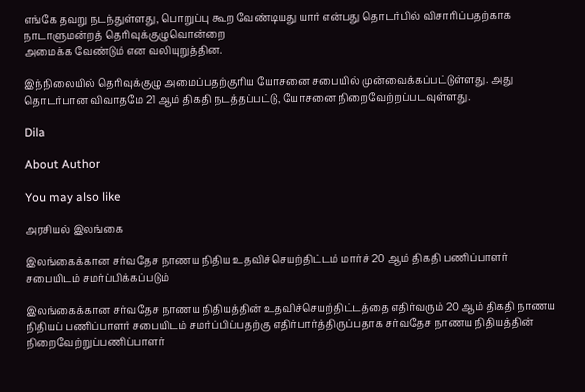எங்கே தவறு நடந்துள்ளது, பொறுப்பு கூற வேண்டியது யார் என்பது தொடர்பில் விசாரிப்பதற்காக நாடாளுமன்றத் தெரிவுக்குழுவொன்றை
அமைக்க வேண்டும் என வலியுறுத்தின.

இந்நிலையில் தெரிவுக்குழு அமைப்பதற்குரிய யோசனை சபையில் முன்வைக்கப்பட்டுள்ளது. அது தொடர்பான விவாதமே 21 ஆம் திகதி நடத்தப்பட்டு, யோசனை நிறைவேற்றப்படவுள்ளது.

Dila

About Author

You may also like

அரசியல் இலங்கை

இலங்கைக்கான சர்வதேச நாணய நிதிய உதவிச்செயற்திட்டம் மார்ச் 20 ஆம் திகதி பணிப்பாளர் சபையிடம் சமர்ப்பிக்கப்படும்

இலங்கைக்கான சர்வதேச நாணய நிதியத்தின் உதவிச்செயற்திட்டத்தை எதிர்வரும் 20 ஆம் திகதி நாணய நிதியப் பணிப்பாளர் சபையிடம் சமர்ப்பிப்பதற்கு எதிர்பார்த்திருப்பதாக சர்வதேச நாணய நிதியத்தின் நிறைவேற்றுப்பணிப்பாளர்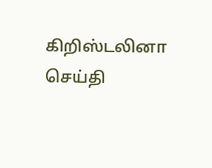கிறிஸ்டலினா
செய்தி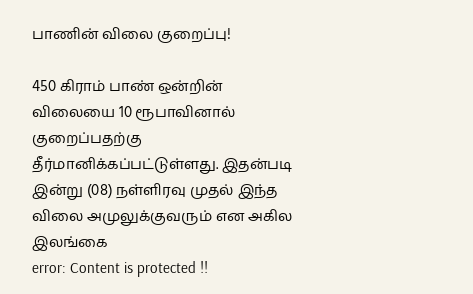பாணின் விலை குறைப்பு!

450 கிராம் பாண் ஒன்றின் விலையை 10 ரூபாவினால் குறைப்பதற்கு தீர்மானிக்கப்பட்டுள்ளது. இதன்படி   இன்று (08) நள்ளிரவு முதல் இந்த விலை அமுலுக்குவரும் என அகில இலங்கை
error: Content is protected !!